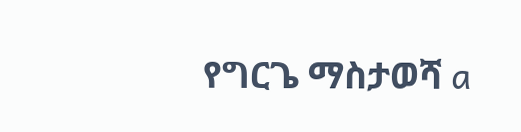የግርጌ ማስታወሻ a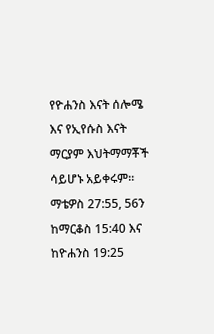የዮሐንስ እናት ሰሎሜ እና የኢየሱስ እናት ማርያም እህትማማቾች ሳይሆኑ አይቀሩም። ማቴዎስ 27:55, 56ን ከማርቆስ 15:40 እና ከዮሐንስ 19:25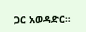ጋር አወዳድር።